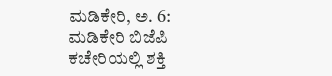ಮಡಿಕೇರಿ, ಅ. 6: ಮಡಿಕೇರಿ ಬಿಜೆಪಿ ಕಚೇರಿಯಲ್ಲಿ ಶಕ್ತಿ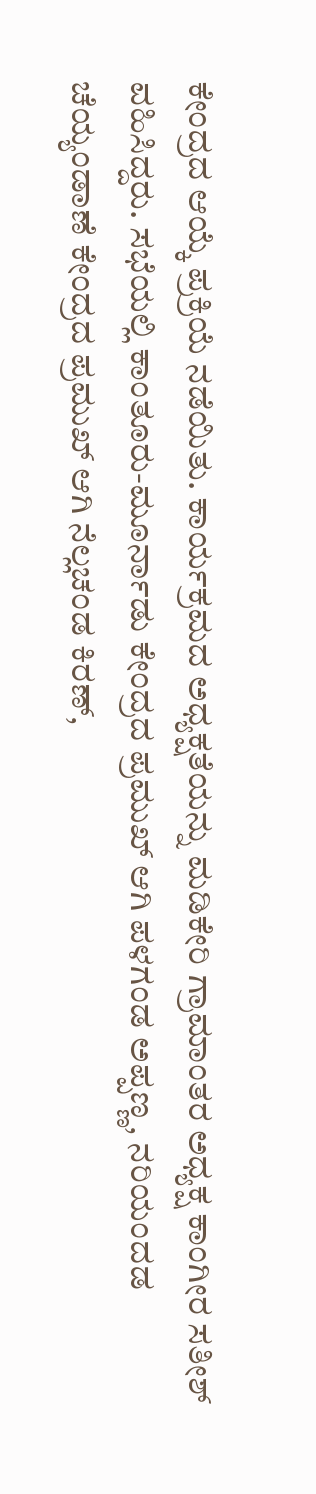ಕೇಂದ್ರದ ಆಯ್ಕೆ ಪ್ರಕ್ರಿಯೆ ನಡೆಯಿತು. ಕಾರ್ಯಕ್ರಮದ ಅಧ್ಯಕ್ಷತೆಯನ್ನು ಮಡಿಕೇರಿ ಗ್ರಾಮಾಂತರ ಅಧ್ಯಕ್ಷ ಕಾಂಗೀರ ಸತೀಶ್ ವಹಿಸಿದ್ದರು. ಸಭೆಯಲ್ಲಿ ಕಾಂತೂರು-ಮೂರ್ನಾಡು ಕೇಂದ್ರದ ಪ್ರಮುಖ್ ಆಗಿ ಪಳಗಂಡ ಅಪ್ಪಣ್ಣ, ನರಿಯಂದಡ ಚೆಯ್ಯಂಡಾಣೆ ಕೇಂದ್ರದ ಪ್ರಮುಖ್ ಆಗಿ ನೆಲ್ಲಚಂಡ ಕಿರಣ್,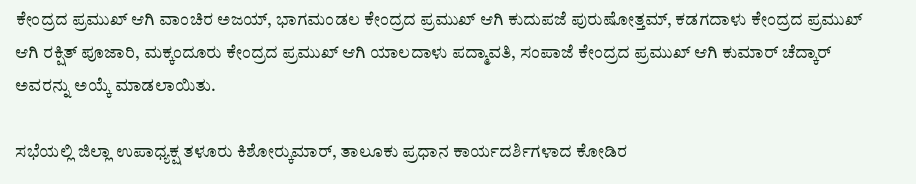ಕೇಂದ್ರದ ಪ್ರಮುಖ್ ಆಗಿ ವಾಂಚಿರ ಅಜಯ್, ಭಾಗಮಂಡಲ ಕೇಂದ್ರದ ಪ್ರಮುಖ್ ಆಗಿ ಕುದುಪಜೆ ಪುರುಷೋತ್ತಮ್, ಕಡಗದಾಳು ಕೇಂದ್ರದ ಪ್ರಮುಖ್ ಆಗಿ ರಕ್ಷಿತ್ ಪೂಜಾರಿ, ಮಕ್ಕಂದೂರು ಕೇಂದ್ರದ ಪ್ರಮುಖ್ ಆಗಿ ಯಾಲದಾಳು ಪದ್ಮಾವತಿ, ಸಂಪಾಜೆ ಕೇಂದ್ರದ ಪ್ರಮುಖ್ ಆಗಿ ಕುಮಾರ್ ಚೆದ್ಕಾರ್ ಅವರನ್ನು ಅಯ್ಕೆ ಮಾಡಲಾಯಿತು.

ಸಭೆಯಲ್ಲಿ ಜಿಲ್ಲಾ ಉಪಾಧ್ಯಕ್ಷ ತಳೂರು ಕಿಶೋರ್‍ಕುಮಾರ್, ತಾಲೂಕು ಪ್ರಧಾನ ಕಾರ್ಯದರ್ಶಿಗಳಾದ ಕೋಡಿರ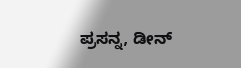ಪ್ರಸನ್ನ, ಡೀನ್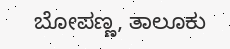ಬೋಪಣ್ಣ, ತಾಲೂಕು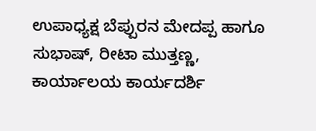ಉಪಾಧ್ಯಕ್ಷ ಬೆಪ್ಪುರನ ಮೇದಪ್ಪ ಹಾಗೂ ಸುಭಾಷ್, ರೀಟಾ ಮುತ್ತಣ್ಣ, ಕಾರ್ಯಾಲಯ ಕಾರ್ಯದರ್ಶಿ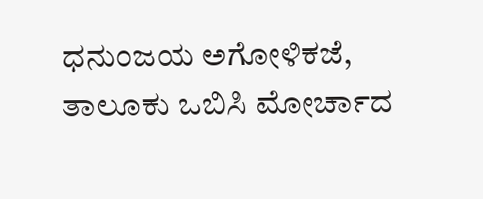ಧನುಂಜಯ ಅಗೋಳಿಕಜೆ, ತಾಲೂಕು ಒಬಿಸಿ ಮೋರ್ಚಾದ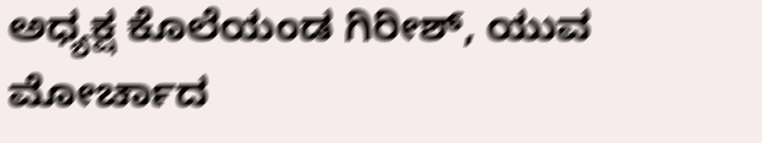ಅಧ್ಯಕ್ಷ ಕೊಲೆಯಂಡ ಗಿರೀಶ್, ಯುವ ಮೋರ್ಚಾದ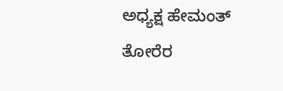ಅಧ್ಯಕ್ಷ ಹೇಮಂತ್ ತೋರೆರ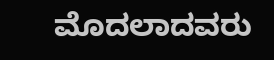ಮೊದಲಾದವರು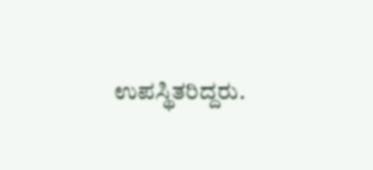ಉಪಸ್ಥಿತರಿದ್ದರು.